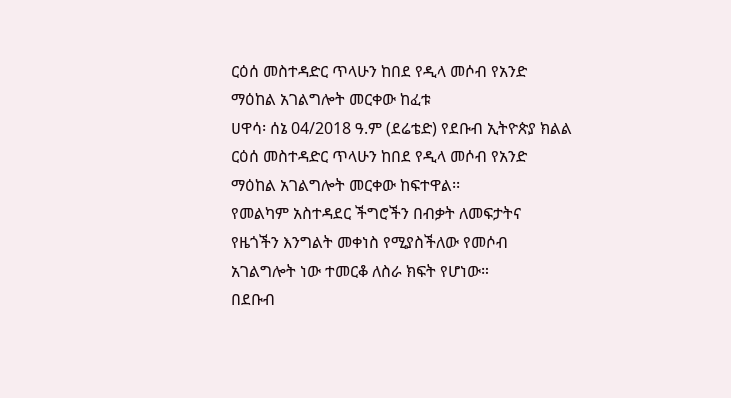ርዕሰ መስተዳድር ጥላሁን ከበደ የዲላ መሶብ የአንድ ማዕከል አገልግሎት መርቀው ከፈቱ
ሀዋሳ፡ ሰኔ 04/2018 ዓ.ም (ደሬቴድ) የደቡብ ኢትዮጵያ ክልል ርዕሰ መስተዳድር ጥላሁን ከበደ የዲላ መሶብ የአንድ ማዕከል አገልግሎት መርቀው ከፍተዋል፡፡
የመልካም አስተዳደር ችግሮችን በብቃት ለመፍታትና የዜጎችን እንግልት መቀነስ የሚያስችለው የመሶብ አገልግሎት ነው ተመርቆ ለስራ ክፍት የሆነው።
በደቡብ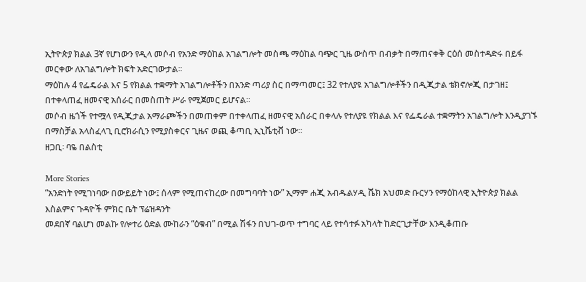ኢትዮጵያ ክልል 3ኛ የሆነውን የዲላ መሶብ የአንድ ማዕከል አገልግሎት መስጫ ማዕከል ባጭር ጊዜ ውስጥ በብቃት በማጠናቀቅ ርዕሰ መስተዳድሩ በይፋ መርቀው ለአገልግሎት ክፍት አድርገውታል፡፡
ማዕከሉ 4 የፌዴራል እና 5 የክልል ተቋማት አገልግሎቶችን በአንድ ጣሪያ ስር በማጣመር፤ 32 የተለያዩ አገልግሎቶችን በዲጂታል ቴክኖሎጂ በታገዘ፤ በተቀላጠፈ ዘመናዊ አሰራር በመስጠት ሥራ የሚጀመር ይሆናል።
መሶብ ዜጎች የተሟላ የዲጂታል አማራጮችን በመጠቀም በተቀላጠፈ ዘመናዊ አሰራር በቀላሉ የተለያዩ የክልል እና የፌዴራል ተቋማትን አገልግሎት እንዲያገኙ በማስቻል አላስፈላጊ ቢሮክራሲን የሚያስቀርና ጊዜና ወጪ ቆጣቢ ኢኒሼቲቭ ነው።
ዘጋቢ፡ ባዬ በልስቲ

More Stories
“አንድነት የሚገነባው በውይይት ነው፤ ሰላም የሚጠናከረው በመግባባት ነው” ኢማም ሐጂ አብዱልሃዲ ሼክ አህመድ ቡርሃን የማዕከላዊ ኢትዮጵያ ክልል እስልምና ጉዳዮች ምክር ቤት ፕሬዝዳንት
መደበኛ ባልሆነ መልኩ የሎተሪ ዕድል ሙከራን “ዕቁብ” በሚል ሽፋን በህገ-ወጥ ተግባር ላይ የተሳተፉ አካላት ከድርጊታቸው እንዲቆጠቡ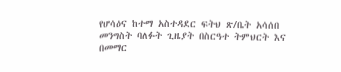የሆሳዕና ከተማ አስተዳደር ፍትህ ጽ/ቤት አሳሰበ
መንግስት ባለፉት ጊዜያት በስርዓተ ትምህርት እና በመማር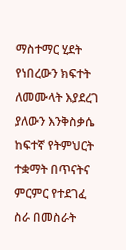ማስተማር ሂደት የነበረውን ክፍተት ለመሙላት እያደረገ ያለውን እንቅስቃሴ ከፍተኛ የትምህርት ተቋማት በጥናትና ምርምር የተደገፈ ስራ በመስራት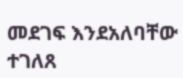መደገፍ እንደአለባቸው ተገለጸ